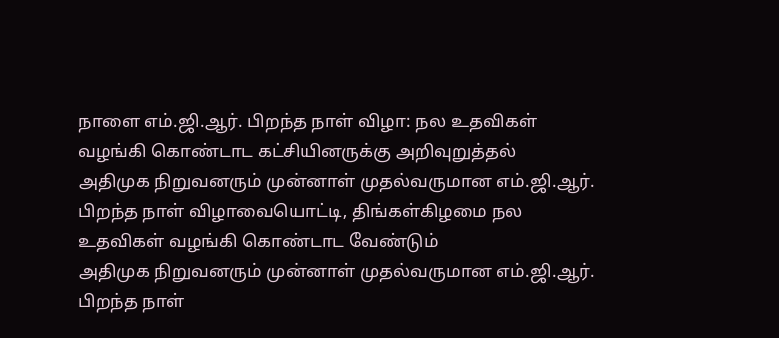நாளை எம்.ஜி.ஆர். பிறந்த நாள் விழா: நல உதவிகள் வழங்கி கொண்டாட கட்சியினருக்கு அறிவுறுத்தல்
அதிமுக நிறுவனரும் முன்னாள் முதல்வருமான எம்.ஜி.ஆர். பிறந்த நாள் விழாவையொட்டி, திங்கள்கிழமை நல உதவிகள் வழங்கி கொண்டாட வேண்டும்
அதிமுக நிறுவனரும் முன்னாள் முதல்வருமான எம்.ஜி.ஆர். பிறந்த நாள்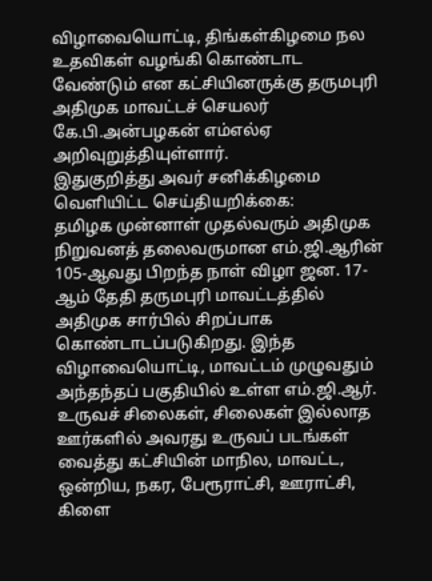விழாவையொட்டி, திங்கள்கிழமை நல உதவிகள் வழங்கி கொண்டாட வேண்டும் என கட்சியினருக்கு தருமபுரி அதிமுக மாவட்டச் செயலர் கே.பி.அன்பழகன் எம்எல்ஏ அறிவுறுத்தியுள்ளார்.
இதுகுறித்து அவர் சனிக்கிழமை வெளியிட்ட செய்தியறிக்கை:
தமிழக முன்னாள் முதல்வரும் அதிமுக நிறுவனத் தலைவருமான எம்.ஜி.ஆரின் 105-ஆவது பிறந்த நாள் விழா ஜன. 17-ஆம் தேதி தருமபுரி மாவட்டத்தில் அதிமுக சார்பில் சிறப்பாக கொண்டாடப்படுகிறது. இந்த விழாவையொட்டி, மாவட்டம் முழுவதும் அந்தந்தப் பகுதியில் உள்ள எம்.ஜி.ஆர். உருவச் சிலைகள், சிலைகள் இல்லாத ஊர்களில் அவரது உருவப் படங்கள் வைத்து கட்சியின் மாநில, மாவட்ட, ஒன்றிய, நகர, பேரூராட்சி, ஊராட்சி, கிளை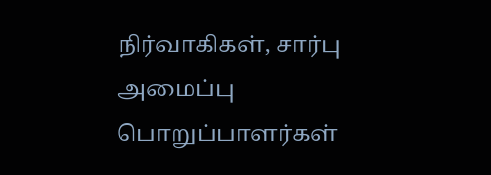நிர்வாகிகள், சார்பு அமைப்பு பொறுப்பாளர்கள்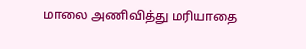மாலை அணிவித்து மரியாதை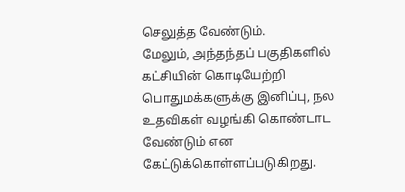செலுத்த வேண்டும்.
மேலும், அந்தந்தப் பகுதிகளில் கட்சியின் கொடியேற்றி பொதுமக்களுக்கு இனிப்பு, நல உதவிகள் வழங்கி கொண்டாட வேண்டும் என கேட்டுக்கொள்ளப்படுகிறது.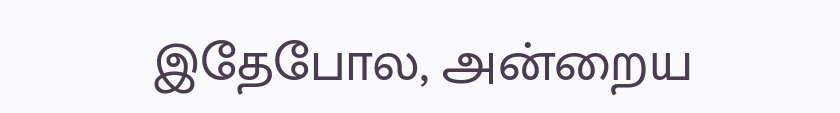இதேபோல, அன்றைய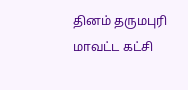தினம் தருமபுரி மாவட்ட கட்சி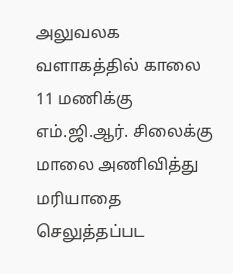அலுவலக வளாகத்தில் காலை 11 மணிக்கு எம்.ஜி.ஆர். சிலைக்கு மாலை அணிவித்து மரியாதை செலுத்தப்பட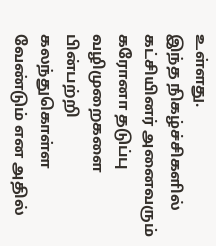உள்ளது.
இந்த நிகழ்ச்சிகளில் கட்சியினர் அனைவரும் கரோனா தடுப்பு வழிமுறைகளை பின்பற்றி கலந்துகொள்ள வேண்டும் என அதில்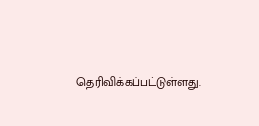தெரிவிக்கப்பட்டுள்ளது.